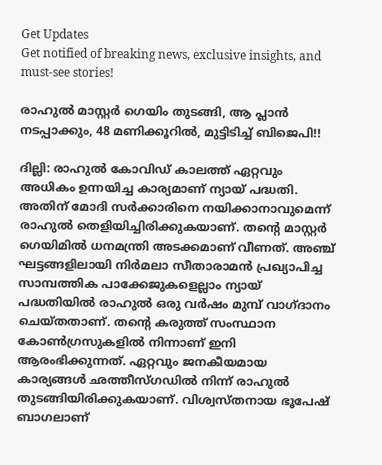Get Updates
Get notified of breaking news, exclusive insights, and must-see stories!

രാഹുല്‍ മാസ്റ്റര്‍ ഗെയിം തുടങ്ങി, ആ പ്ലാന്‍ നടപ്പാക്കും, 48 മണിക്കൂറില്‍, മുട്ടിടിച്ച് ബിജെപി!!

ദില്ലി: രാഹുല്‍ കോവിഡ് കാലത്ത് ഏറ്റവും അധികം ഉന്നയിച്ച കാര്യമാണ് ന്യായ് പദ്ധതി. അതിന് മോദി സര്‍ക്കാരിനെ നയിക്കാനാവുമെന്ന് രാഹുല്‍ തെളിയിച്ചിരിക്കുകയാണ്. തന്റെ മാസ്റ്റര്‍ ഗെയിമില്‍ ധനമന്ത്രി അടക്കമാണ് വീണത്. അഞ്ച് ഘട്ടങ്ങളിലായി നിര്‍മലാ സീതാരാമന്‍ പ്രഖ്യാപിച്ച സാമ്പത്തിക പാക്കേജുകളെല്ലാം ന്യായ് പദ്ധതിയില്‍ രാഹുല്‍ ഒരു വര്‍ഷം മുമ്പ് വാഗ്ദാനം ചെയ്തതാണ്. തന്റെ കരുത്ത് സംസ്ഥാന കോണ്‍ഗ്രസുകളില്‍ നിന്നാണ് ഇനി ആരംഭിക്കുന്നത്. ഏറ്റവും ജനകീയമായ കാര്യങ്ങള്‍ ഛത്തീസ്ഗഡില്‍ നിന്ന് രാഹുല്‍ തുടങ്ങിയിരിക്കുകയാണ്. വിശ്വസ്തനായ ഭൂപേഷ് ബാഗലാണ്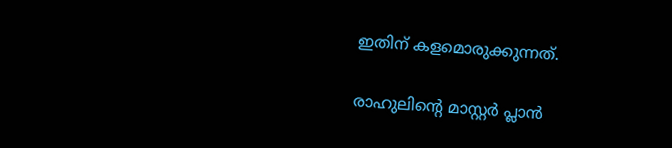ഇതിന് കളമൊരുക്കുന്നത്.

രാഹുലിന്റെ മാസ്റ്റര്‍ പ്ലാന്‍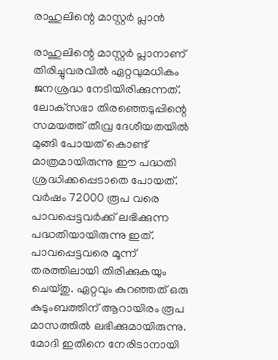രാഹുലിന്റെ മാസ്റ്റര്‍ പ്ലാന്‍

രാഹുലിന്റെ മാസ്റ്റര്‍ പ്ലാനാണ് തിരിച്ചുവരവില്‍ ഏറ്റവുമധികം ജനശ്രദ്ധ നേടിയിരിക്കുന്നത്. ലോക്‌സഭാ തിരഞ്ഞെടുപ്പിന്റെ സമയത്ത് തീവ്ര ദേശീയതയില്‍ മുങ്ങി പോയത് കൊണ്ട് മാത്രമായിരുന്നു ഈ പദ്ധതി ശ്രദ്ധിക്കപ്പെടാതെ പോയത്. വര്‍ഷം 72000 രൂപ വരെ പാവപ്പെട്ടവര്‍ക്ക് ലഭിക്കുന്ന പദ്ധതിയായിരുന്നു ഇത്. പാവപ്പെട്ടവരെ മൂന്ന് തരത്തിലായി തിരിക്കുകയും ചെയ്തു. ഏറ്റവും കുറഞ്ഞത് ഒരു കുടുംബത്തിന് ആറായിരം രൂപ മാസത്തില്‍ ലഭിക്കുമായിരുന്നു. മോദി ഇതിനെ നേരിടാനായി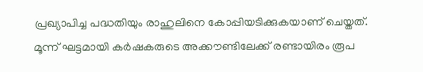പ്രഖ്യാപിച്ച പദ്ധതിയും രാഹുലിനെ കോപ്പിയടിക്കുകയാണ് ചെയ്തത്. മൂന്ന് ഘട്ടമായി കര്‍ഷകരുടെ അക്കൗണ്ടിലേക്ക് രണ്ടായിരം രൂപ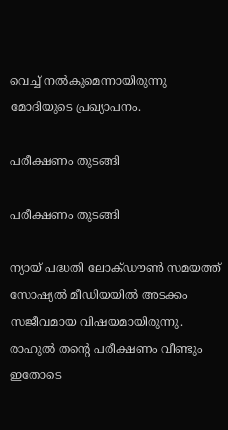വെച്ച് നല്‍കുമെന്നായിരുന്നു മോദിയുടെ പ്രഖ്യാപനം.

പരീക്ഷണം തുടങ്ങി

പരീക്ഷണം തുടങ്ങി

ന്യായ് പദ്ധതി ലോക്ഡൗണ്‍ സമയത്ത് സോഷ്യല്‍ മീഡിയയില്‍ അടക്കം സജീവമായ വിഷയമായിരുന്നു. രാഹുല്‍ തന്റെ പരീക്ഷണം വീണ്ടും ഇതോടെ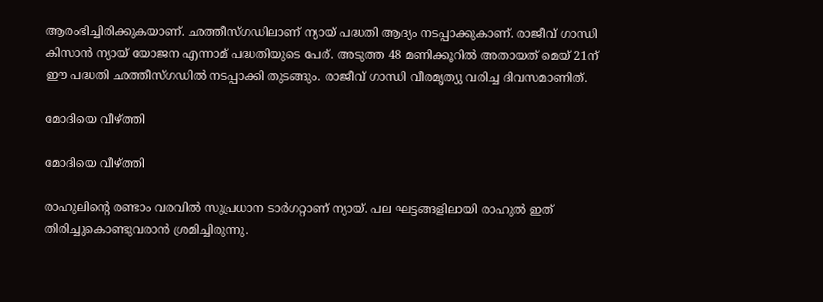ആരംഭിച്ചിരിക്കുകയാണ്. ഛത്തീസ്ഗഡിലാണ് ന്യായ് പദ്ധതി ആദ്യം നടപ്പാക്കുകാണ്. രാജീവ് ഗാന്ധി കിസാന്‍ ന്യായ് യോജന എന്നാമ് പദ്ധതിയുടെ പേര്. അടുത്ത 48 മണിക്കൂറില്‍ അതായത് മെയ് 21ന് ഈ പദ്ധതി ഛത്തീസ്ഗഡില്‍ നടപ്പാക്കി തുടങ്ങും. രാജീവ് ഗാന്ധി വീരമൃത്യു വരിച്ച ദിവസമാണിത്.

മോദിയെ വീഴ്ത്തി

മോദിയെ വീഴ്ത്തി

രാഹുലിന്റെ രണ്ടാം വരവില്‍ സുപ്രധാന ടാര്‍ഗറ്റാണ് ന്യായ്. പല ഘട്ടങ്ങളിലായി രാഹുല്‍ ഇത് തിരിച്ചുകൊണ്ടുവരാന്‍ ശ്രമിച്ചിരുന്നു.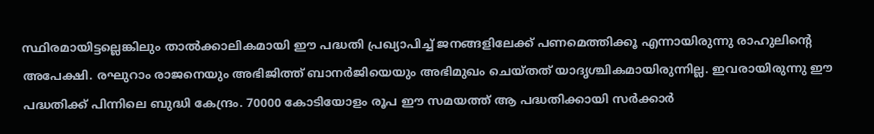സ്ഥിരമായിട്ടല്ലെങ്കിലും താല്‍ക്കാലികമായി ഈ പദ്ധതി പ്രഖ്യാപിച്ച് ജനങ്ങളിലേക്ക് പണമെത്തിക്കൂ എന്നായിരുന്നു രാഹുലിന്റെ അപേക്ഷി. രഘുറാം രാജനെയും അഭിജിത്ത് ബാനര്‍ജിയെയും അഭിമുഖം ചെയ്തത് യാദൃശ്ചികമായിരുന്നില്ല. ഇവരായിരുന്നു ഈ പദ്ധതിക്ക് പിന്നിലെ ബുദ്ധി കേന്ദ്രം. 70000 കോടിയോളം രൂപ ഈ സമയത്ത് ആ പദ്ധതിക്കായി സര്‍ക്കാര്‍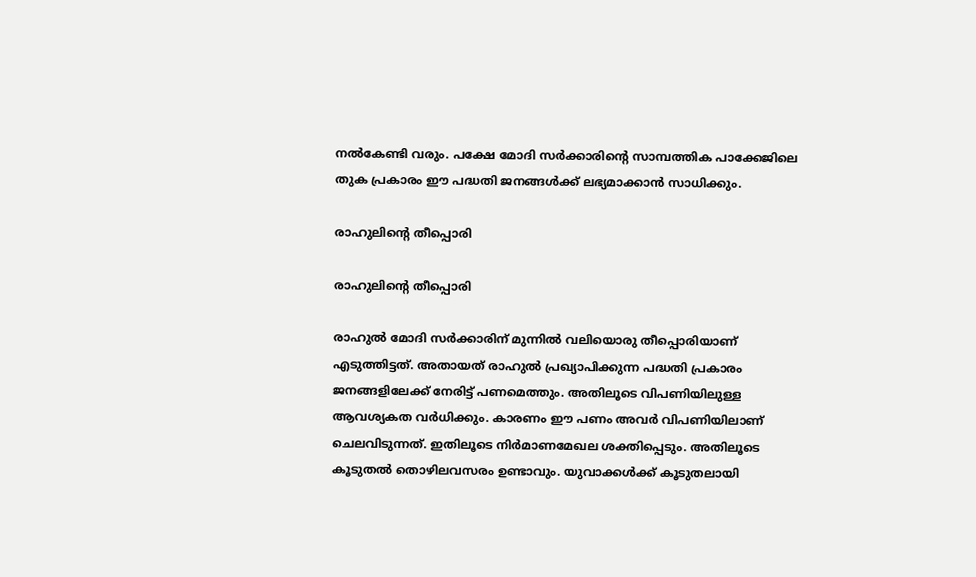നല്‍കേണ്ടി വരും. പക്ഷേ മോദി സര്‍ക്കാരിന്റെ സാമ്പത്തിക പാക്കേജിലെ തുക പ്രകാരം ഈ പദ്ധതി ജനങ്ങള്‍ക്ക് ലഭ്യമാക്കാന്‍ സാധിക്കും.

രാഹുലിന്റെ തീപ്പൊരി

രാഹുലിന്റെ തീപ്പൊരി

രാഹുല്‍ മോദി സര്‍ക്കാരിന് മുന്നില്‍ വലിയൊരു തീപ്പൊരിയാണ് എടുത്തിട്ടത്. അതായത് രാഹുല്‍ പ്രഖ്യാപിക്കുന്ന പദ്ധതി പ്രകാരം ജനങ്ങളിലേക്ക് നേരിട്ട് പണമെത്തും. അതിലൂടെ വിപണിയിലുള്ള ആവശ്യകത വര്‍ധിക്കും. കാരണം ഈ പണം അവര്‍ വിപണിയിലാണ് ചെലവിടുന്നത്. ഇതിലൂടെ നിര്‍മാണമേഖല ശക്തിപ്പെടും. അതിലൂടെ കൂടുതല്‍ തൊഴിലവസരം ഉണ്ടാവും. യുവാക്കള്‍ക്ക് കൂടുതലായി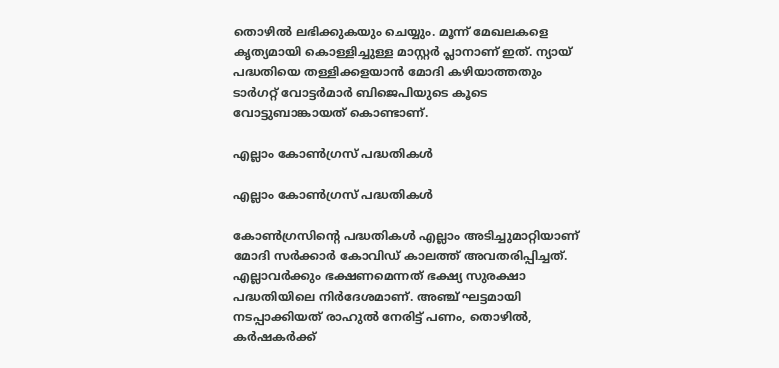തൊഴില്‍ ലഭിക്കുകയും ചെയ്യും. മൂന്ന് മേഖലകളെ കൃത്യമായി കൊള്ളിച്ചുള്ള മാസ്റ്റര്‍ പ്ലാനാണ് ഇത്. ന്യായ് പദ്ധതിയെ തള്ളിക്കളയാന്‍ മോദി കഴിയാത്തതും ടാര്‍ഗറ്റ് വോട്ടര്‍മാര്‍ ബിജെപിയുടെ കൂടെ വോട്ടുബാങ്കായത് കൊണ്ടാണ്.

എല്ലാം കോണ്‍ഗ്രസ് പദ്ധതികള്‍

എല്ലാം കോണ്‍ഗ്രസ് പദ്ധതികള്‍

കോണ്‍ഗ്രസിന്റെ പദ്ധതികള്‍ എല്ലാം അടിച്ചുമാറ്റിയാണ് മോദി സര്‍ക്കാര്‍ കോവിഡ് കാലത്ത് അവതരിപ്പിച്ചത്. എല്ലാവര്‍ക്കും ഭക്ഷണമെന്നത് ഭക്ഷ്യ സുരക്ഷാ പദ്ധതിയിലെ നിര്‍ദേശമാണ്. അഞ്ച് ഘട്ടമായി നടപ്പാക്കിയത് രാഹുല്‍ നേരിട്ട് പണം, തൊഴില്‍, കര്‍ഷകര്‍ക്ക്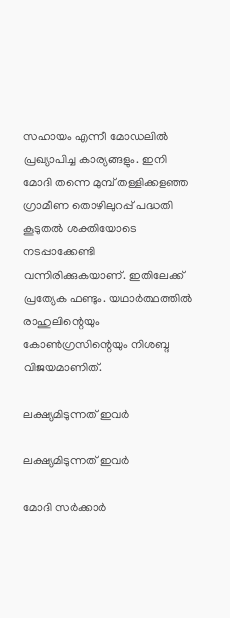സഹായം എന്നീ മോഡലില്‍ പ്രഖ്യാപിച്ച കാര്യങ്ങളും. ഇനി മോദി തന്നെ മുമ്പ് തള്ളിക്കളഞ്ഞ ഗ്രാമീണ തൊഴിലുറപ്പ് പദ്ധതി കൂടുതല്‍ ശക്തിയോടെ നടപ്പാക്കേണ്ടി വന്നിരിക്കുകയാണ്. ഇതിലേക്ക് പ്രത്യേക ഫണ്ടും. യഥാര്‍ത്ഥത്തില്‍ രാഹുലിന്റെയും കോണ്‍ഗ്രസിന്റെയും നിശബ്ദ വിജയമാണിത്.

ലക്ഷ്യമിടുന്നത് ഇവര്‍

ലക്ഷ്യമിടുന്നത് ഇവര്‍

മോദി സര്‍ക്കാര്‍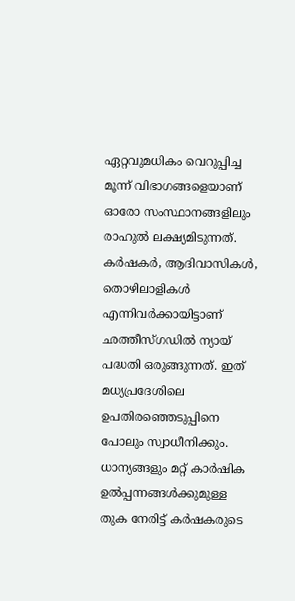ഏറ്റവുമധികം വെറുപ്പിച്ച മൂന്ന് വിഭാഗങ്ങളെയാണ് ഓരോ സംസ്ഥാനങ്ങളിലും രാഹുല്‍ ലക്ഷ്യമിടുന്നത്. കര്‍ഷകര്‍, ആദിവാസികള്‍, തൊഴിലാളികള്‍ എന്നിവര്‍ക്കായിട്ടാണ് ഛത്തീസ്ഗഡില്‍ ന്യായ് പദ്ധതി ഒരുങ്ങുന്നത്. ഇത് മധ്യപ്രദേശിലെ ഉപതിരഞ്ഞെടുപ്പിനെ പോലും സ്വാധീനിക്കും. ധാന്യങ്ങളും മറ്റ് കാര്‍ഷിക ഉല്‍പ്പന്നങ്ങള്‍ക്കുമുള്ള തുക നേരിട്ട് കര്‍ഷകരുടെ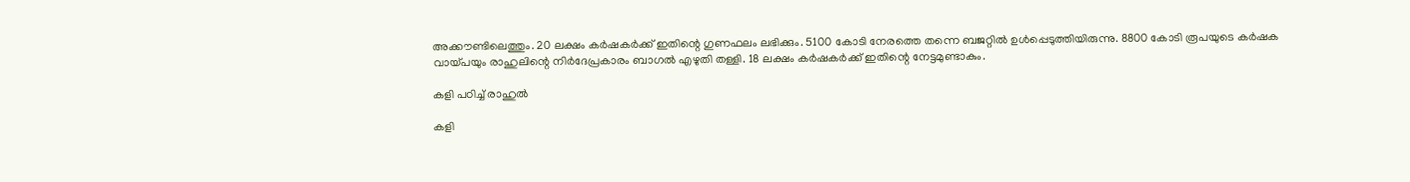അക്കൗണ്ടിലെത്തും. 20 ലക്ഷം കര്‍ഷകര്‍ക്ക് ഇതിന്റെ ഗുണഫലം ലഭിക്കും. 5100 കോടി നേരത്തെ തന്നെ ബജറ്റില്‍ ഉള്‍പ്പെടുത്തിയിരുന്നു. 8800 കോടി രൂപയുടെ കര്‍ഷക വായ്പയും രാഹുലിന്റെ നിര്‍ദേപ്രകാരം ബാഗല്‍ എഴുതി തള്ളി. 18 ലക്ഷം കര്‍ഷകര്‍ക്ക് ഇതിന്റെ നേട്ടമുണ്ടാകും.

കളി പഠിച്ച് രാഹുല്‍

കളി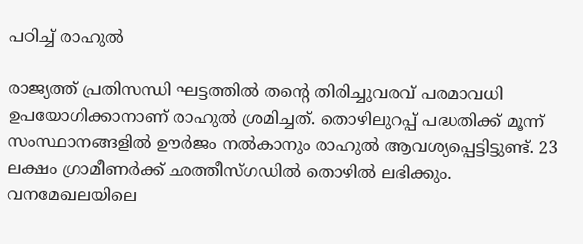പഠിച്ച് രാഹുല്‍

രാജ്യത്ത് പ്രതിസന്ധി ഘട്ടത്തില്‍ തന്റെ തിരിച്ചുവരവ് പരമാവധി ഉപയോഗിക്കാനാണ് രാഹുല്‍ ശ്രമിച്ചത്. തൊഴിലുറപ്പ് പദ്ധതിക്ക് മൂന്ന് സംസ്ഥാനങ്ങളില്‍ ഊര്‍ജം നല്‍കാനും രാഹുല്‍ ആവശ്യപ്പെട്ടിട്ടുണ്ട്. 23 ലക്ഷം ഗ്രാമീണര്‍ക്ക് ഛത്തീസ്ഗഡില്‍ തൊഴില്‍ ലഭിക്കും. വനമേഖലയിലെ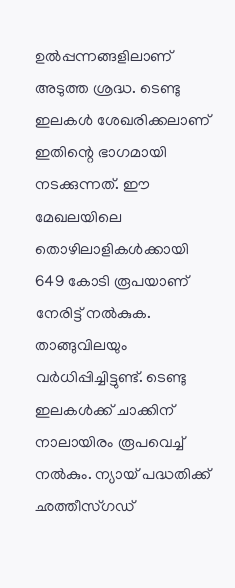ഉല്‍പ്പന്നങ്ങളിലാണ് അടുത്ത ശ്രദ്ധ. ടെണ്ടു ഇലകള്‍ ശേഖരിക്കലാണ് ഇതിന്റെ ഭാഗമായി നടക്കുന്നത്. ഈ മേഖലയിലെ തൊഴിലാളികള്‍ക്കായി 649 കോടി രൂപയാണ് നേരിട്ട് നല്‍കുക. താങ്ങുവിലയും വര്‍ധിപ്പിച്ചിട്ടുണ്ട്. ടെണ്ടു ഇലകള്‍ക്ക് ചാക്കിന് നാലായിരം രൂപവെച്ച് നല്‍കും. ന്യായ് പദ്ധതിക്ക് ഛത്തീസ്ഗഡ്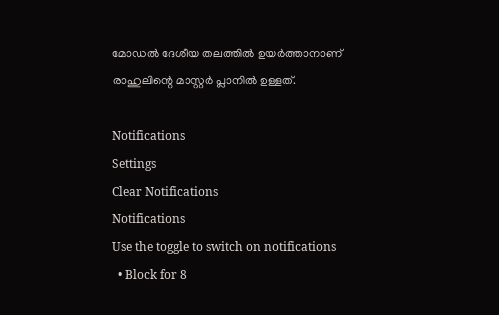മോഡല്‍ ദേശീയ തലത്തില്‍ ഉയര്‍ത്താനാണ് രാഹുലിന്റെ മാസ്റ്റര്‍ പ്ലാനില്‍ ഉള്ളത്.

Notifications
Settings
Clear Notifications
Notifications
Use the toggle to switch on notifications
  • Block for 8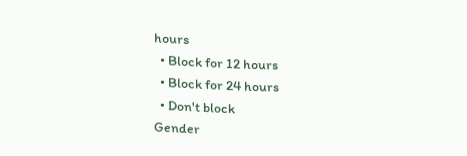hours
  • Block for 12 hours
  • Block for 24 hours
  • Don't block
Gender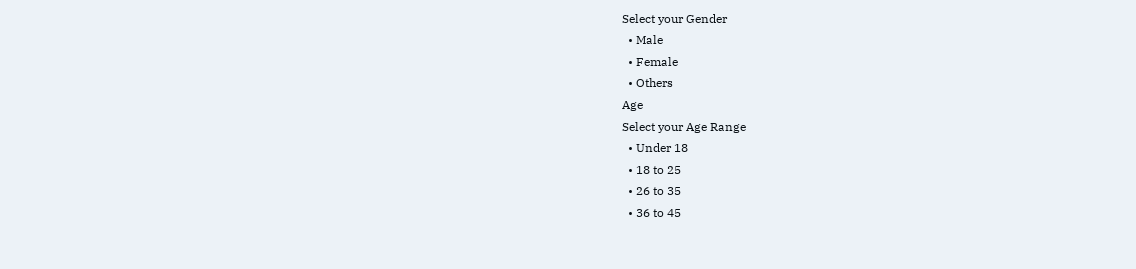Select your Gender
  • Male
  • Female
  • Others
Age
Select your Age Range
  • Under 18
  • 18 to 25
  • 26 to 35
  • 36 to 45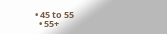• 45 to 55
  • 55+